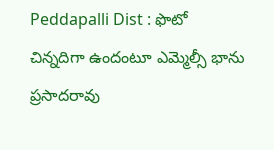Peddapalli Dist : ఫొటో చిన్నదిగా ఉందంటూ ఎమ్మెల్సీ భాను ప్రసాదరావు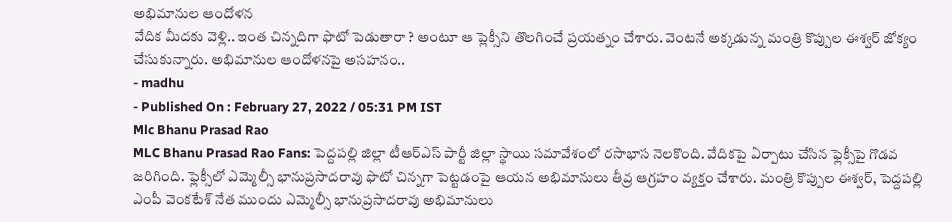అభిమానుల ఆందోళన
వేదిక మీదకు వెళ్లి.. ఇంత చిన్నదిగా ఫొటో పెడుతారా ? అంటూ ఆ ప్లెక్సీని తొలగించే ప్రయత్నం చేశారు. వెంటనే అక్కడున్న మంత్రి కొప్పుల ఈశ్వర్ జోక్యం చేసుకున్నారు. అభిమానుల ఆందోళనపై అసహనం..
- madhu
- Published On : February 27, 2022 / 05:31 PM IST
Mlc Bhanu Prasad Rao
MLC Bhanu Prasad Rao Fans: పెద్దపల్లి జిల్లా టీఆర్ఎస్ పార్టీ జిల్లా స్థాయి సమావేశంలో రసాభాస నెలకొంది. వేదికపై ఏర్పాటు చేసిన ఫ్లెక్సీపై గొడవ జరిగింది. ఫ్లెక్సీలో ఎమ్మెల్సీ భానుప్రసాదరావు ఫొటో చిన్నగా పెట్టడంపై ఆయన అభిమానులు తీవ్ర ఆగ్రహం వ్యక్తం చేశారు. మంత్రి కొప్పుల ఈశ్వర్, పెద్దపల్లి ఎంపీ వెంకటేశ్ నేత ముందు ఎమ్మెల్సీ భానుప్రసాదరావు అభిమానులు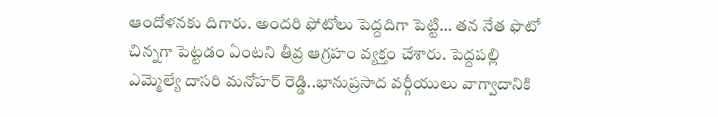ఆందోళనకు దిగారు. అందరి ఫోటోలు పెద్దదిగా పెట్టి… తన నేత ఫొటో చిన్నగా పెట్టడం ఏంటని తీవ్ర ఆగ్రహం వ్యక్తం చేశారు. పెద్దపల్లి ఎమ్మెల్యే దాసరి మనోహర్ రెడ్డి..భానుప్రసాద వర్గీయులు వాగ్వాదానికి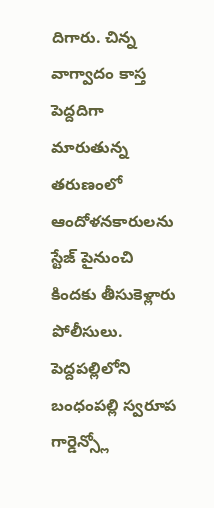దిగారు. చిన్న వాగ్వాదం కాస్త పెద్దదిగా మారుతున్న తరుణంలో ఆందోళనకారులను స్టేజ్ పైనుంచి కిందకు తీసుకెళ్లారు పోలీసులు. పెద్దపల్లిలోని బంధంపల్లి స్వరూప గార్డెన్స్లో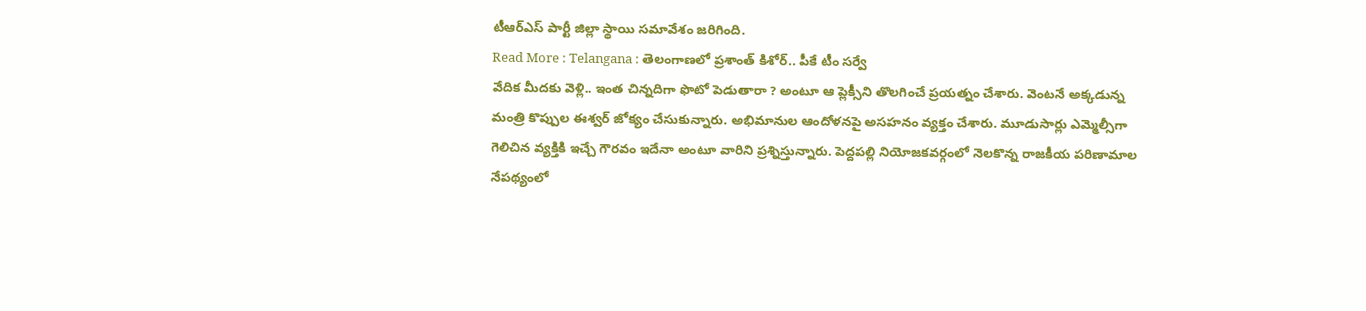టీఆర్ఎస్ పార్టీ జిల్లా స్థాయి సమావేశం జరిగింది.
Read More : Telangana : తెలంగాణలో ప్రశాంత్ కిశోర్.. పీకే టీం సర్వే
వేదిక మీదకు వెళ్లి.. ఇంత చిన్నదిగా ఫొటో పెడుతారా ? అంటూ ఆ ప్లెక్సీని తొలగించే ప్రయత్నం చేశారు. వెంటనే అక్కడున్న మంత్రి కొప్పుల ఈశ్వర్ జోక్యం చేసుకున్నారు. అభిమానుల ఆందోళనపై అసహనం వ్యక్తం చేశారు. మూడుసార్లు ఎమ్మెల్సీగా గెలిచిన వ్యక్తికి ఇచ్చే గౌరవం ఇదేనా అంటూ వారిని ప్రశ్నిస్తున్నారు. పెద్దపల్లి నియోజకవర్గంలో నెలకొన్న రాజకీయ పరిణామాల నేపథ్యంలో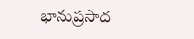భానుప్రసాద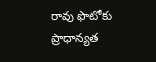రావు ఫొటోకు ప్రాధాన్యత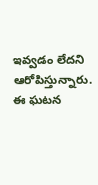ఇవ్వడం లేదని ఆరోపిస్తున్నారు. ఈ ఘటన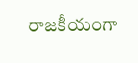రాజకీయంగా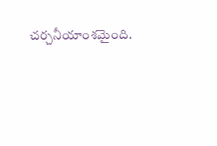చర్చనీయాంశమైంది.